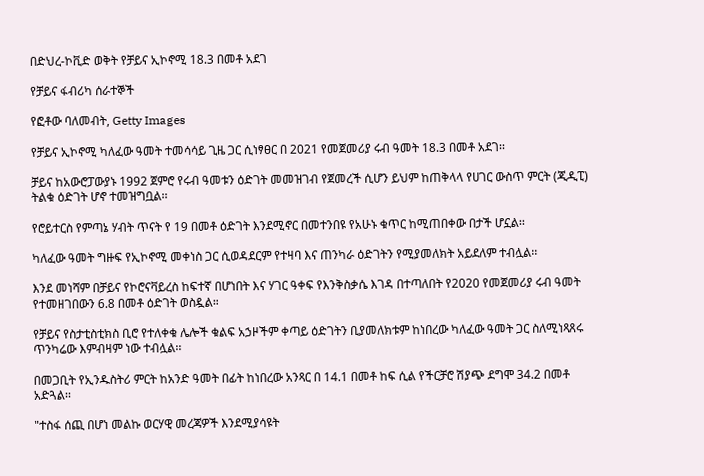በድህረ-ኮቪድ ወቅት የቻይና ኢኮኖሚ 18.3 በመቶ አደገ

የቻይና ፋብሪካ ሰራተኞች

የፎቶው ባለመብት, Getty Images

የቻይና ኢኮኖሚ ካለፈው ዓመት ተመሳሳይ ጊዜ ጋር ሲነፃፀር በ 2021 የመጀመሪያ ሩብ ዓመት 18.3 በመቶ አደገ፡፡

ቻይና ከአውሮፓውያኑ 1992 ጀምሮ የሩብ ዓመቱን ዕድገት መመዝገብ የጀመረች ሲሆን ይህም ከጠቅላላ የሀገር ውስጥ ምርት (ጂዲፒ) ትልቁ ዕድገት ሆኖ ተመዝግቧል፡፡

የሮይተርስ የምጣኔ ሃብት ጥናት የ 19 በመቶ ዕድገት እንደሚኖር በመተንበዩ የአሁኑ ቁጥር ከሚጠበቀው በታች ሆኗል፡፡

ካለፈው ዓመት ግዙፍ የኢኮኖሚ መቀነስ ጋር ሲወዳደርም የተዛባ እና ጠንካራ ዕድገትን የሚያመለክት አይደለም ተብሏል፡፡

እንደ መነሻም በቻይና የኮሮናቫይረስ ከፍተኛ በሆነበት እና ሃገር ዓቀፍ የእንቅስቃሴ እገዳ በተጣለበት የ2020 የመጀመሪያ ሩብ ዓመት የተመዘገበውን 6.8 በመቶ ዕድገት ወስዷል።

የቻይና የስታቲስቲክስ ቢሮ የተለቀቁ ሌሎች ቁልፍ አኃዞችም ቀጣይ ዕድገትን ቢያመለክቱም ከነበረው ካለፈው ዓመት ጋር ስለሚነጻጸሩ ጥንካሬው እምብዛም ነው ተብሏል፡፡

በመጋቢት የኢንዱስትሪ ምርት ከአንድ ዓመት በፊት ከነበረው አንጻር በ 14.1 በመቶ ከፍ ሲል የችርቻሮ ሽያጭ ደግሞ 34.2 በመቶ አድጓል፡፡

"ተስፋ ሰጪ በሆነ መልኩ ወርሃዊ መረጃዎች እንደሚያሳዩት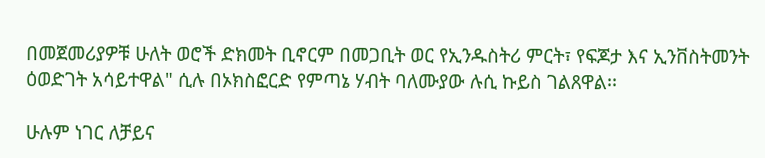በመጀመሪያዎቹ ሁለት ወሮች ድክመት ቢኖርም በመጋቢት ወር የኢንዱስትሪ ምርት፣ የፍጆታ እና ኢንቨስትመንት ዕወድገት አሳይተዋል" ሲሉ በኦክስፎርድ የምጣኔ ሃብት ባለሙያው ሉሲ ኩይስ ገልጸዋል፡፡

ሁሉም ነገር ለቻይና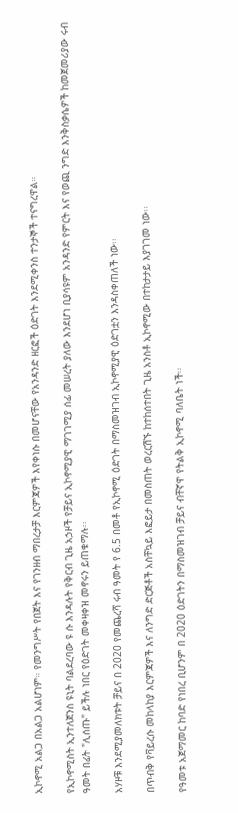ኢኮኖሚ አልጋ በአልጋ አልሆነም። የመንግሥት የበጀት እና የገንዘብ ማበረታቻ እርምጃዎች እየቀነሱ በመሆናቸው የአንዳንድ ዘርፎች ዕድገት እንደሚቀንስ ተንታኞች ተናግረዋል።

የኢኮኖሚስት ኢንተለጀንስ ዩኒት ባልደረባው ዩ ሱ እንዳሉት የቅርብ ጊዜ አኃዞች የቻይና ኢኮኖሚያዊ ማገገሚያ ሰፊ መሠረት ያለው እንደሆነ ቢያሳዩም አንዳንድ የምርት እና የወጪ ንግድ እንቅስቃሴዎች ከመጀመሪያው ሩብ ዓመት በፊት "ሊሰጡ" ይችሉ ነበር የዕድገት መቀዛቀዝ መኖሩን ይጠቁማሉ፡፡

አሃዞቹ እንደሚያመለክቱት ቻይና በ 2020 የመጨረሻ ሩብ ዓመት የ 6.5 በመቶ የኢኮኖሚ ዕድገት በማስመዝገብ ኢኮኖሚያዊ ዕድገቷን እንዳስቀጠለች ነው፡፡

በጥብቅ የቫይረሱ መከላከያ እርምጃዎች እና ለንግድ ድርጅቶች አስቸኳይ እፎይታ በመስጠት ወረርሽኙ ከተከሰተበት ጊዜ አንስቶ ኢኮኖሚው በተከታታይ እያገገመ ነው፡፡

የዓመቱ አጀማመር ከባድ የነበረ ቢሆንም በ 2020 ዕድገትን በማስመዝገብ ቻይና ብቸኛዋ የትልቅ ኢኮኖሚ ባለቤት ነች፡፡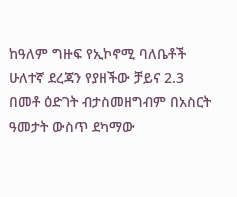ከዓለም ግዙፍ የኢኮኖሚ ባለቤቶች ሁለተኛ ደረጃን የያዘችው ቻይና 2.3 በመቶ ዕድገት ብታስመዘግብም በአስርት ዓመታት ውስጥ ደካማው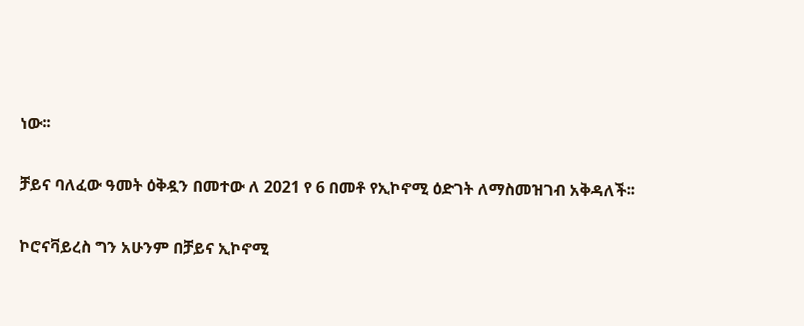ነው፡፡

ቻይና ባለፈው ዓመት ዕቅዷን በመተው ለ 2021 የ 6 በመቶ የኢኮኖሚ ዕድገት ለማስመዝገብ አቅዳለች፡፡

ኮሮናቫይረስ ግን አሁንም በቻይና ኢኮኖሚ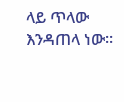ላይ ጥላው እንዳጠላ ነው፡፡